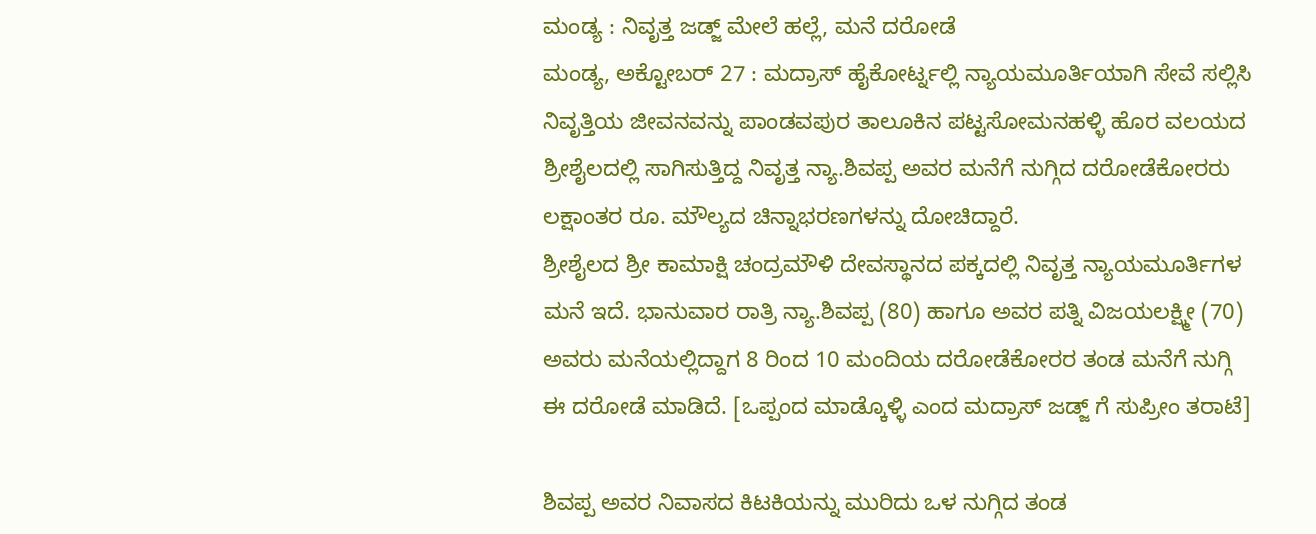ಮಂಡ್ಯ : ನಿವೃತ್ತ ಜಡ್ಜ್ ಮೇಲೆ ಹಲ್ಲೆ, ಮನೆ ದರೋಡೆ
ಮಂಡ್ಯ, ಅಕ್ಟೋಬರ್ 27 : ಮದ್ರಾಸ್ ಹೈಕೋರ್ಟ್ನಲ್ಲಿ ನ್ಯಾಯಮೂರ್ತಿಯಾಗಿ ಸೇವೆ ಸಲ್ಲಿಸಿ ನಿವೃತ್ತಿಯ ಜೀವನವನ್ನು ಪಾಂಡವಪುರ ತಾಲೂಕಿನ ಪಟ್ಟಸೋಮನಹಳ್ಳಿ ಹೊರ ವಲಯದ ಶ್ರೀಶೈಲದಲ್ಲಿ ಸಾಗಿಸುತ್ತಿದ್ದ ನಿವೃತ್ತ ನ್ಯಾ.ಶಿವಪ್ಪ ಅವರ ಮನೆಗೆ ನುಗ್ಗಿದ ದರೋಡೆಕೋರರು ಲಕ್ಷಾಂತರ ರೂ. ಮೌಲ್ಯದ ಚಿನ್ನಾಭರಣಗಳನ್ನು ದೋಚಿದ್ದಾರೆ.
ಶ್ರೀಶೈಲದ ಶ್ರೀ ಕಾಮಾಕ್ಷಿ ಚಂದ್ರಮೌಳಿ ದೇವಸ್ಥಾನದ ಪಕ್ಕದಲ್ಲಿ ನಿವೃತ್ತ ನ್ಯಾಯಮೂರ್ತಿಗಳ ಮನೆ ಇದೆ. ಭಾನುವಾರ ರಾತ್ರಿ ನ್ಯಾ.ಶಿವಪ್ಪ (80) ಹಾಗೂ ಅವರ ಪತ್ನಿ ವಿಜಯಲಕ್ಷ್ಮೀ (70) ಅವರು ಮನೆಯಲ್ಲಿದ್ದಾಗ 8 ರಿಂದ 10 ಮಂದಿಯ ದರೋಡೆಕೋರರ ತಂಡ ಮನೆಗೆ ನುಗ್ಗಿ ಈ ದರೋಡೆ ಮಾಡಿದೆ. [ಒಪ್ಪಂದ ಮಾಡ್ಕೊಳ್ಳಿ ಎಂದ ಮದ್ರಾಸ್ ಜಡ್ಜ್ ಗೆ ಸುಪ್ರೀಂ ತರಾಟೆ]

ಶಿವಪ್ಪ ಅವರ ನಿವಾಸದ ಕಿಟಕಿಯನ್ನು ಮುರಿದು ಒಳ ನುಗ್ಗಿದ ತಂಡ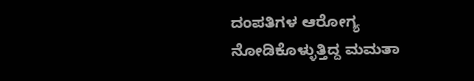ದಂಪತಿಗಳ ಆರೋಗ್ಯ ನೋಡಿಕೊಳ್ಳುತ್ತಿದ್ದ ಮಮತಾ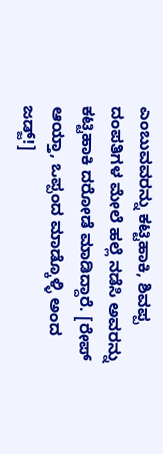ಎಂಬುವವರನ್ನು ಕಟ್ಟಿಹಾಕಿ, ಶಿವಪ್ಪ ದಂಪತಿಗಳ ಮೇಲೆ ಹಲ್ಲೆ ನಡೆಸಿ ಅವರನ್ನು ಕಟ್ಟಿಹಾಕಿ ದರೋಡೆ ಮಾಡಿದ್ದಾರೆ. [ರೇಪ್ ಆಯ್ತಾ, ಒಪ್ಪಂದ ಮಾಡ್ಕೊಳ್ಳಿ ಅಂದ ಜಡ್ಜ್!]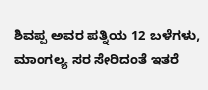ಶಿವಪ್ಪ ಅವರ ಪತ್ನಿಯ 12 ಬಳೆಗಳು, ಮಾಂಗಲ್ಯ ಸರ ಸೇರಿದಂತೆ ಇತರೆ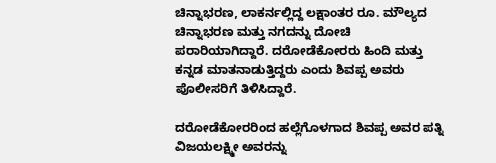ಚಿನ್ನಾಭರಣ, ಲಾಕರ್ನಲ್ಲಿದ್ದ ಲಕ್ಷಾಂತರ ರೂ. ಮೌಲ್ಯದ ಚಿನ್ನಾಭರಣ ಮತ್ತು ನಗದನ್ನು ದೋಚಿ ಪರಾರಿಯಾಗಿದ್ದಾರೆ. ದರೋಡೆಕೋರರು ಹಿಂದಿ ಮತ್ತು ಕನ್ನಡ ಮಾತನಾಡುತ್ತಿದ್ದರು ಎಂದು ಶಿವಪ್ಪ ಅವರು ಪೊಲೀಸರಿಗೆ ತಿಳಿಸಿದ್ದಾರೆ.

ದರೋಡೆಕೋರರಿಂದ ಹಲ್ಲೆಗೊಳಗಾದ ಶಿವಪ್ಪ ಅವರ ಪತ್ನಿ ವಿಜಯಲಕ್ಷ್ಮೀ ಅವರನ್ನು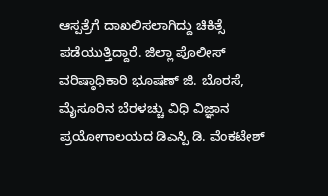ಆಸ್ಪತ್ರೆಗೆ ದಾಖಲಿಸಲಾಗಿದ್ದು ಚಿಕಿತ್ಸೆ ಪಡೆಯುತ್ತಿದ್ದಾರೆ. ಜಿಲ್ಲಾ ಪೊಲೀಸ್ ವರಿಷ್ಠಾಧಿಕಾರಿ ಭೂಷಣ್ ಜಿ. ಬೊರಸೆ, ಮೈಸೂರಿನ ಬೆರಳಚ್ಚು ವಿಧಿ ವಿಜ್ಞಾನ ಪ್ರಯೋಗಾಲಯದ ಡಿಎಸ್ಪಿ ಡಿ. ವೆಂಕಟೇಶ್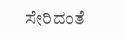ಸೇರಿದಂತೆ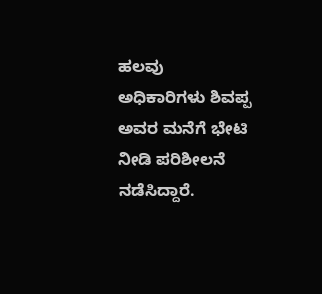ಹಲವು ಅಧಿಕಾರಿಗಳು ಶಿವಪ್ಪ ಅವರ ಮನೆಗೆ ಭೇಟಿ ನೀಡಿ ಪರಿಶೀಲನೆ ನಡೆಸಿದ್ದಾರೆ.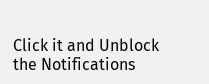Click it and Unblock the Notifications